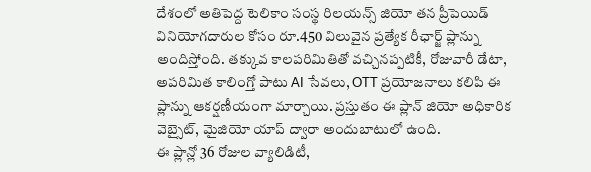దేశంలో అతిపెద్ద టెలికాం సంస్థ రిలయన్స్ జియో తన ప్రీపెయిడ్ వినియోగదారుల కోసం రూ.450 విలువైన ప్రత్యేక రీఛార్జ్ ప్లాన్ను అందిస్తోంది. తక్కువ కాలపరిమితితో వచ్చినప్పటికీ, రోజువారీ డేటా, అపరిమిత కాలింగ్తో పాటు AI సేవలు, OTT ప్రయోజనాలు కలిపి ఈ ప్లాన్ను ఆకర్షణీయంగా మార్చాయి. ప్రస్తుతం ఈ ప్లాన్ జియో అధికారిక వెబ్సైట్, మైజియో యాప్ ద్వారా అందుబాటులో ఉంది.
ఈ ప్లాన్లో 36 రోజుల వ్యాలిడిటీ,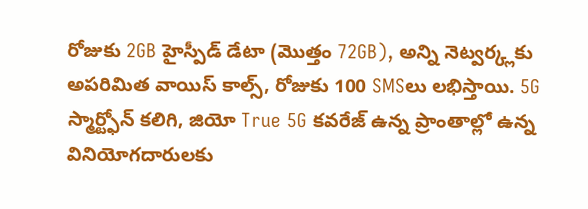రోజుకు 2GB హైస్పీడ్ డేటా (మొత్తం 72GB), అన్ని నెట్వర్క్లకు అపరిమిత వాయిస్ కాల్స్, రోజుకు 100 SMSలు లభిస్తాయి. 5G స్మార్ట్ఫోన్ కలిగి, జియో True 5G కవరేజ్ ఉన్న ప్రాంతాల్లో ఉన్న వినియోగదారులకు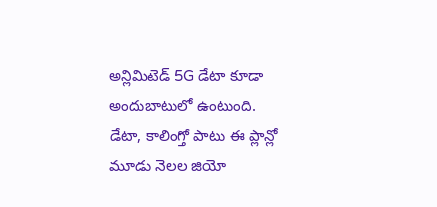అన్లిమిటెడ్ 5G డేటా కూడా అందుబాటులో ఉంటుంది.
డేటా, కాలింగ్తో పాటు ఈ ప్లాన్లో మూడు నెలల జియో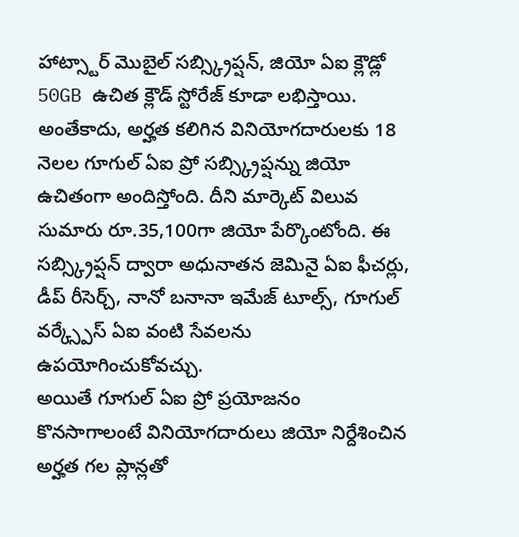హాట్స్టార్ మొబైల్ సబ్స్క్రిప్షన్, జియో ఏఐ క్లౌడ్లో 50GB ఉచిత క్లౌడ్ స్టోరేజ్ కూడా లభిస్తాయి. అంతేకాదు, అర్హత కలిగిన వినియోగదారులకు 18 నెలల గూగుల్ ఏఐ ప్రో సబ్స్క్రిప్షన్ను జియో ఉచితంగా అందిస్తోంది. దీని మార్కెట్ విలువ సుమారు రూ.35,100గా జియో పేర్కొంటోంది. ఈ సబ్స్క్రిప్షన్ ద్వారా అధునాతన జెమినై ఏఐ ఫీచర్లు, డీప్ రీసెర్చ్, నానో బనానా ఇమేజ్ టూల్స్, గూగుల్ వర్క్స్పేస్ ఏఐ వంటి సేవలను ఉపయోగించుకోవచ్చు.
అయితే గూగుల్ ఏఐ ప్రో ప్రయోజనం కొనసాగాలంటే వినియోగదారులు జియో నిర్దేశించిన అర్హత గల ప్లాన్లతో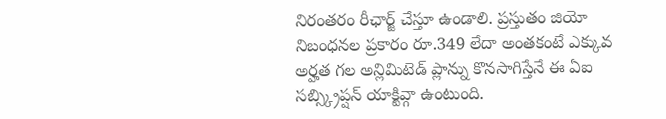నిరంతరం రీఛార్జ్ చేస్తూ ఉండాలి. ప్రస్తుతం జియో నిబంధనల ప్రకారం రూ.349 లేదా అంతకంటే ఎక్కువ అర్హత గల అన్లిమిటెడ్ ప్లాన్ను కొనసాగిస్తేనే ఈ ఏఐ సబ్స్క్రిప్షన్ యాక్టివ్గా ఉంటుంది.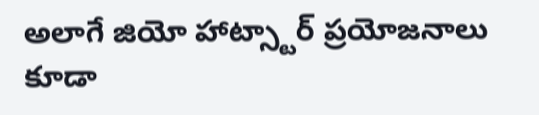అలాగే జియో హాట్స్టార్ ప్రయోజనాలు కూడా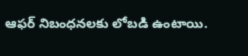ఆఫర్ నిబంధనలకు లోబడి ఉంటాయి.